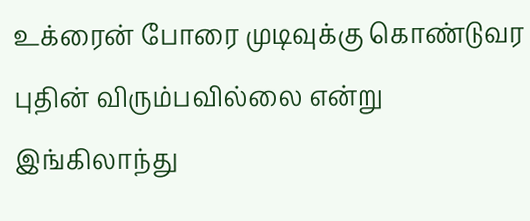உக்ரைன் போரை முடிவுக்கு கொண்டுவர புதின் விரும்பவில்லை என்று இங்கிலாந்து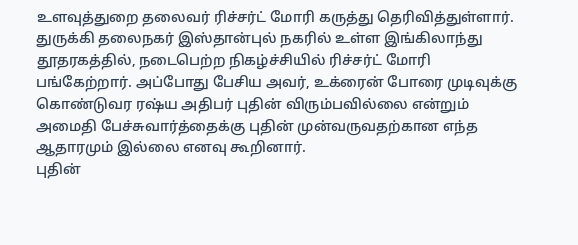உளவுத்துறை தலைவர் ரிச்சர்ட் மோரி கருத்து தெரிவித்துள்ளார்.
துருக்கி தலைநகர் இஸ்தான்புல் நகரில் உள்ள இங்கிலாந்து தூதரகத்தில், நடைபெற்ற நிகழ்ச்சியில் ரிச்சர்ட் மோரி பங்கேற்றார். அப்போது பேசிய அவர், உக்ரைன் போரை முடிவுக்கு கொண்டுவர ரஷ்ய அதிபர் புதின் விரும்பவில்லை என்றும் அமைதி பேச்சுவார்த்தைக்கு புதின் முன்வருவதற்கான எந்த ஆதாரமும் இல்லை எனவு கூறினார்.
புதின்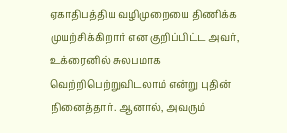ஏகாதிபத்திய வழிமுறையை திணிக்க முயற்சிக்கிறார் என குறிப்பிட்ட அவர், உக்ரைனில் சுலபமாக வெற்றிபெற்றுவிடலாம் என்று புதின் நினைத்தார். ஆனால், அவரும்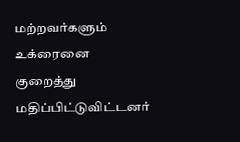மற்றவர்களும் உக்ரைனை குறைத்து மதிப்பிட்டுவிட்டனர்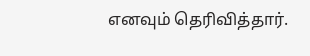எனவும் தெரிவித்தார்.